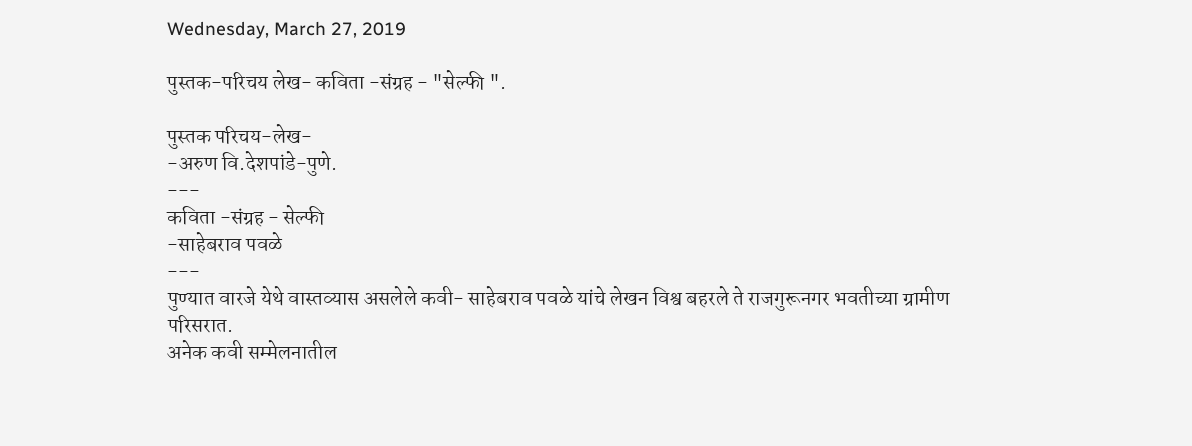Wednesday, March 27, 2019

पुस्तक-परिचय लेख- कविता -संग्रह - "सेल्फी ".

पुस्तक परिचय-लेख-
-अरुण वि.देशपांडे-पुणे.
---
कविता -संग्रह - सेल्फी
-साहेबराव पवळे
---
पुण्यात वारजे येथे वास्तव्यास असलेले कवी- साहेबराव पवळे यांचे लेखन विश्व बहरले ते राजगुरूनगर भवतीच्या ग्रामीण परिसरात.
अनेक कवी सम्मेलनातील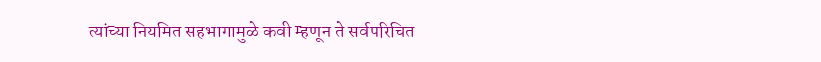त्यांच्या नियमित सहभागामुळे कवी म्हणून ते सर्वपरिचित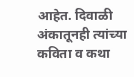आहेत. दिवाळी अंकातूनही त्यांच्या कविता व कथा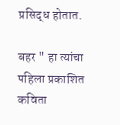प्रसिद्ध होतात.

बहर " हा त्यांचा पहिला प्रकाशित कविता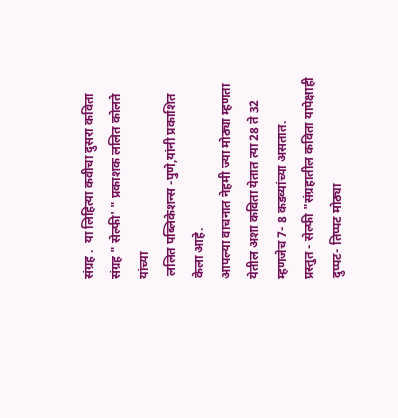संग्रह .  या लिहित्या कवीचा दुसरा कविता संग्रह " सेल्फी' " प्रकाशक ललित कोलते यांच्या
 ललित पब्लिकेशन्स -पुणे,यांनी प्रकाशित केला आहे.
आपल्या वाचनात नेहमी ज्या मोठ्या म्हणता येतील अशा कविता येतात त्या 28 ते 32 म्हणजेच 7- 8 कडव्यांच्या असतात.
प्रस्तुत - सेल्फी "संग्रहातील कविता यापेक्षाही दुप्पट- तिप्पट मोठ्या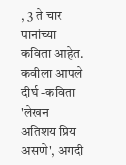, 3 ते चार पानांच्या कविता आहेत.
कवीला आपले दीर्घ -कविता 'लेखन अतिशय प्रिय असणे', अगदी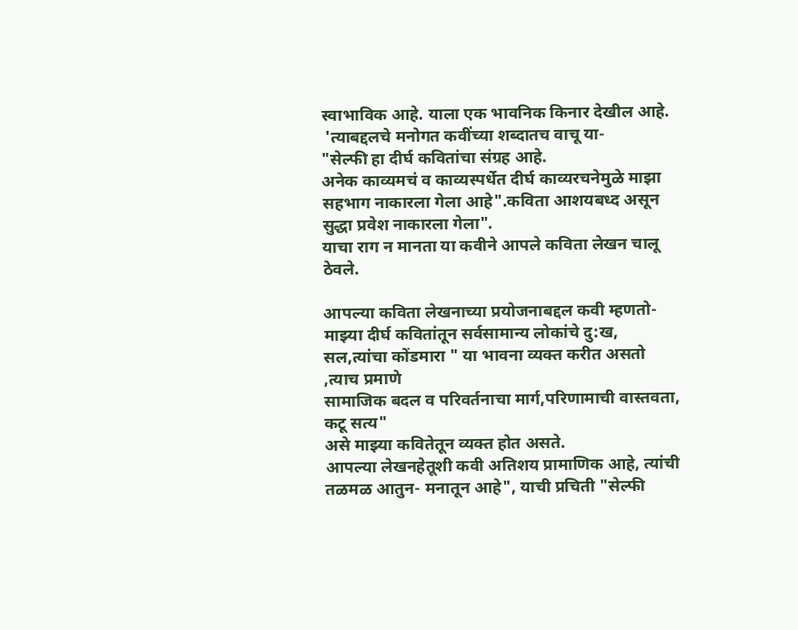स्वाभाविक आहे. याला एक भावनिक किनार देखील आहे.
 'त्याबद्दलचे मनोगत कवींच्या शब्दातच वाचू या-
"सेल्फी हा दीर्घ कवितांचा संग्रह आहे.
अनेक काव्यमचं व काव्यस्पर्धेत दीर्घ काव्यरचनेमुळे माझा सहभाग नाकारला गेला आहे".कविता आशयबध्द असून सुद्धा प्रवेश नाकारला गेला".
याचा राग न मानता या कवीने आपले कविता लेखन चालू ठेवले.

आपल्या कविता लेखनाच्या प्रयोजनाबद्दल कवी म्हणतो-
माझ्या दीर्घ कवितांतून सर्वसामान्य लोकांचे दु:ख, सल,त्यांचा कोंडमारा " या भावना व्यक्त करीत असतो ,त्याच प्रमाणे
सामाजिक बदल व परिवर्तनाचा मार्ग,परिणामाची वास्तवता, कटू सत्य"
असे माझ्या कवितेतून व्यक्त होत असते.
आपल्या लेखनहेतूशी कवी अतिशय प्रामाणिक आहे, त्यांची तळमळ आतुन- मनातून आहे", याची प्रचिती "सेल्फी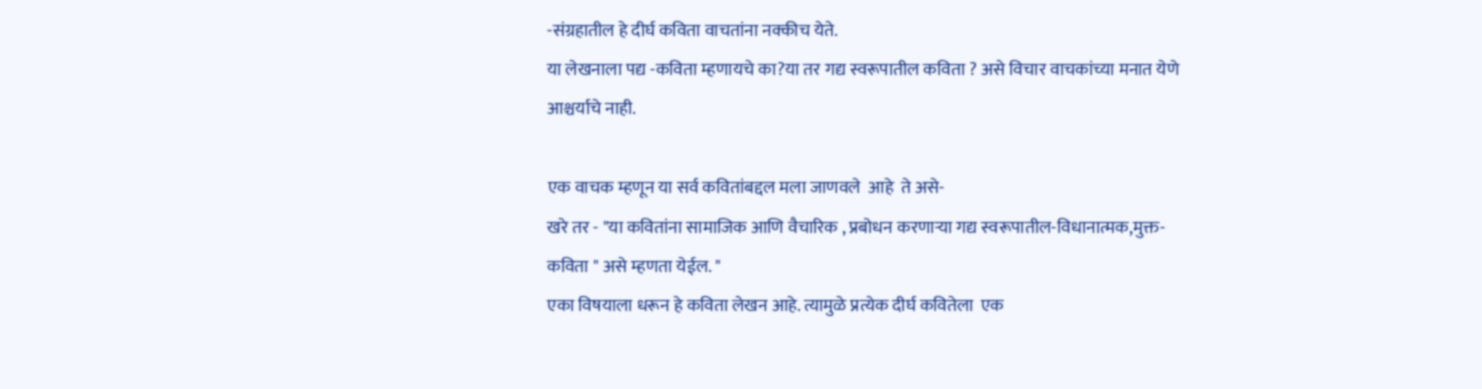-संग्रहातील हे दीर्घ कविता वाचतांना नक्कीच येते.
या लेखनाला पद्य -कविता म्हणायचे का?या तर गद्य स्वरूपातील कविता ? असे विचार वाचकांच्या मनात येणे आश्चर्याचे नाही.

एक वाचक म्हणून या सर्व कवितांबद्दल मला जाणवले  आहे  ते असे-
खरे तर - "या कवितांना सामाजिक आणि वैचारिक , प्रबोधन करणाऱ्या गद्य स्वरूपातील-विधानात्मक,मुक्त- कविता " असे म्हणता येईल. "
एका विषयाला धरून हे कविता लेखन आहे. त्यामुळे प्रत्येक दीर्घ कवितेला  एक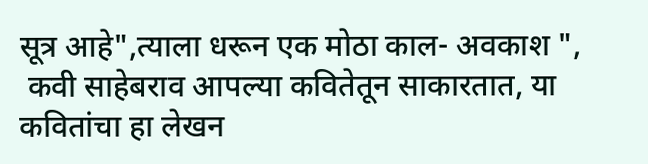सूत्र आहे",त्याला धरून एक मोठा काल- अवकाश ",
 कवी साहेबराव आपल्या कवितेतून साकारतात, या कवितांचा हा लेखन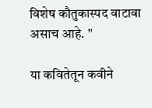विशेष कौतुकास्पद वाटावा असाच आहे. "

या कवितेतून कवीने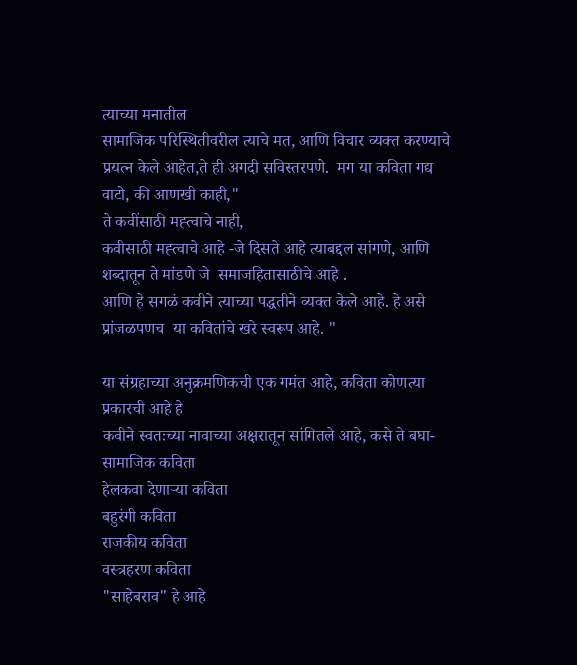त्याच्या मनातील
सामाजिक परिस्थितीवरील त्याचे मत, आणि विचार व्यक्त करण्याचे प्रयत्न केले आहेत,ते ही अगदी सविस्तरपणे.  मग या कविता गद्य वाटो, की आणखी काही,"
ते कवींसाठी मह्त्वाचे नाही,
कवीसाठी मह्त्वाचे आहे -जे दिसते आहे त्याबद्दल सांगणे, आणि शब्दातून ते मांडणे जे  समाजहितासाठीचे आहे .
आणि हे सगळं कवीने त्याच्या पद्धतीने व्यक्त केले आहे. हे असे प्रांजळपणच  या कवितांचे खरे स्वरूप आहे. "

या संग्रहाच्या अनुक्रमणिकची एक गमंत आहे, कविता कोणत्या प्रकारची आहे हे
कवीने स्वतःच्या नावाच्या अक्षरातून सांगितले आहे, कसे ते बघा-
सामाजिक कविता
हेलकवा देणाऱ्या कविता
बहुरंगी कविता
राजकीय कविता
वस्त्रहरण कविता
"साहेबराव" हे आहे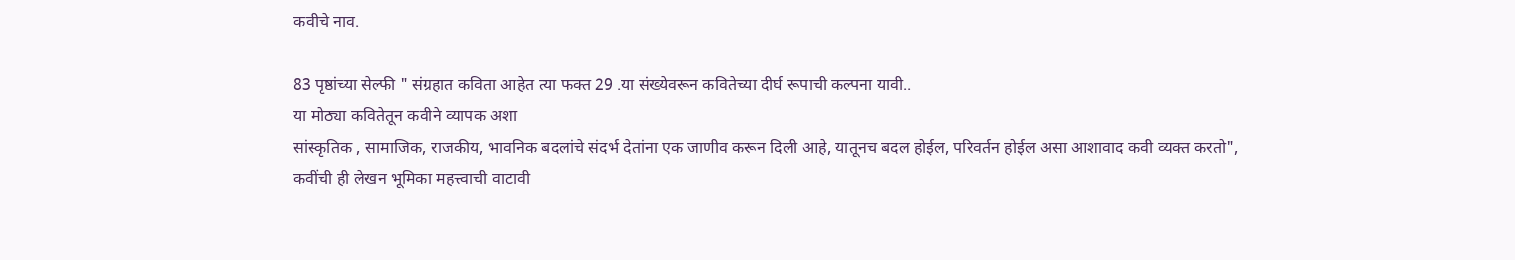कवीचे नाव.

83 पृष्ठांच्या सेल्फी " संग्रहात कविता आहेत त्या फक्त 29 .या संख्येवरून कवितेच्या दीर्घ रूपाची कल्पना यावी..
या मोठ्या कवितेतून कवीने व्यापक अशा
सांस्कृतिक , सामाजिक, राजकीय, भावनिक बदलांचे संदर्भ देतांना एक जाणीव करून दिली आहे, यातूनच बदल होईल, परिवर्तन होईल असा आशावाद कवी व्यक्त करतो",
कवींची ही लेखन भूमिका महत्त्वाची वाटावी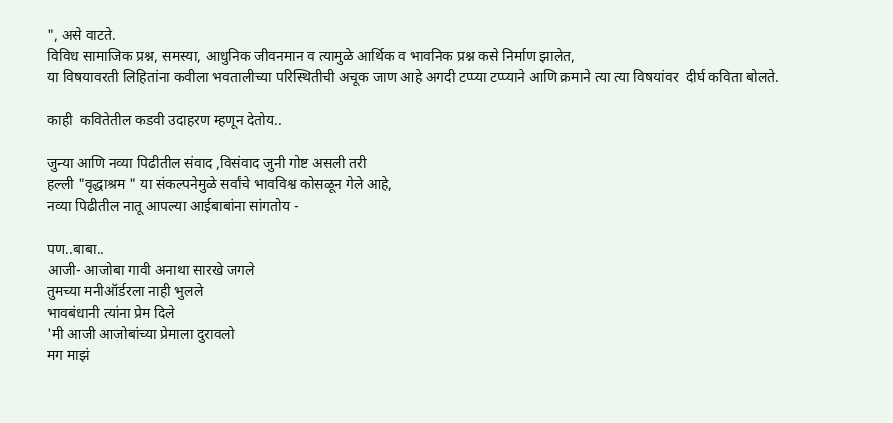", असे वाटते.
विविध सामाजिक प्रश्न, समस्या, आधुनिक जीवनमान व त्यामुळे आर्थिक व भावनिक प्रश्न कसे निर्माण झालेत,
या विषयावरती लिहितांना कवीला भवतालीच्या परिस्थितीची अचूक जाण आहे अगदी टप्प्या टप्प्याने आणि क्रमाने त्या त्या विषयांवर  दीर्घ कविता बोलते.

काही  कवितेतील कडवी उदाहरण म्हणून देतोय..

जुन्या आणि नव्या पिढीतील संवाद ,विसंवाद जुनी गोष्ट असली तरी
हल्ली "वृद्धाश्रम " या संकल्पनेमुळे सर्वांचे भावविश्व कोसळून गेले आहे,
नव्या पिढीतील नातू आपल्या आईबाबांना सांगतोय -

पण..बाबा..
आजी- आजोबा गावी अनाथा सारखे जगले
तुमच्या मनीऑर्डरला नाही भुलले
भावबंधानी त्यांना प्रेम दिले
'मी आजी आजोबांच्या प्रेमाला दुरावलो
मग माझं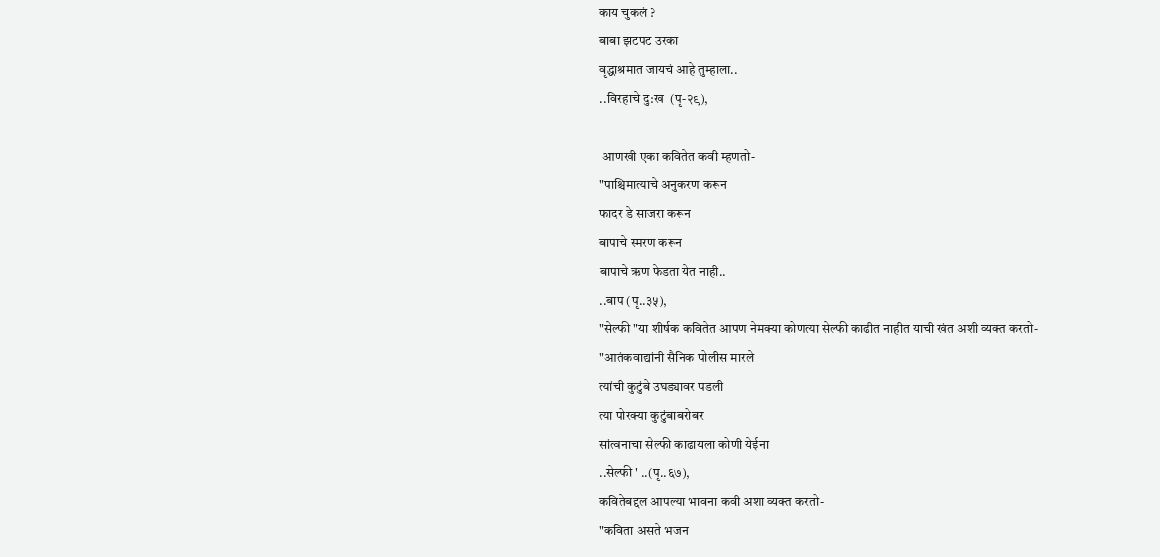काय चुकलं ?
बाबा झटपट उरका
वृद्धाश्रमात जायचं आहे तुम्हाला..
..विरहाचे दु:ख  (पृ-२९),

 आणखी एका कवितेत कवी म्हणतो-
"पाश्चिमात्याचे अनुकरण करून
फादर डे साजरा करून
बापाचे स्मरण करून
बापाचे ऋण फेडता येत नाही..
..बाप (पृ..३५),
"सेल्फी "या शीर्षक कवितेत आपण नेमक्या कोणत्या सेल्फी काढीत नाहीत याची खंत अशी व्यक्त करतो-
"आतंकवाद्यांनी सैनिक पोलीस मारले
त्यांची कुटुंबे उघड्यावर पडली
त्या पोरक्या कुटुंबाबरोबर
सांत्वनाचा सेल्फी काढायला कोणी येईना
..सेल्फी ' ..(पृ..६७),
कवितेबद्दल आपल्या भावना कवी अशा व्यक्त करतो-
"कविता असते भजन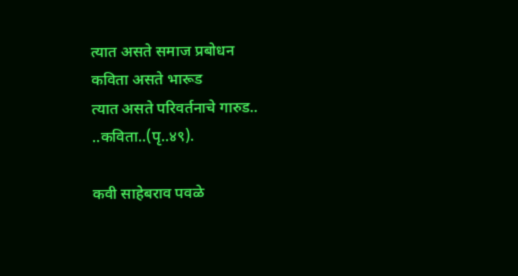त्यात असते समाज प्रबोधन
कविता असते भारूड
त्यात असते परिवर्तनाचे गारुड..
..कविता..(पृ..४९).

कवी साहेबराव पवळे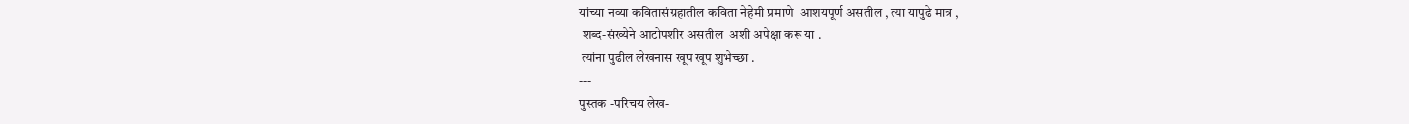यांच्या नव्या कवितासंग्रहातील कविता नेहेमी प्रमाणे  आशयपूर्ण असतील , त्या यापुढे मात्र ,
 शब्द-संख्येने आटोपशीर असतील  अशी अपेक्षा करू या .
 त्यांना पुढील लेखनास खूप खूप शुभेच्छा .
---
पुस्तक -परिचय लेख-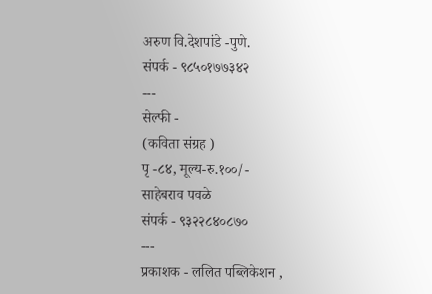अरुण वि.देशपांडे -पुणे.
संपर्क - ९८५०१७७३४२
---
सेल्फी -
(कविता संग्रह )
पृ -८४, मूल्य-रु.१००/-
साहेबराव पवळे
संपर्क - ९३२२८४०८७०
---
प्रकाशक - ललित पब्लिकेशन ,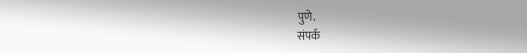पुणे.
संपर्क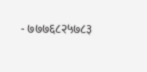- ७७७६८२५७८३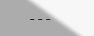---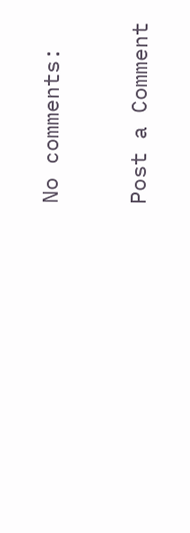No comments:

Post a Comment